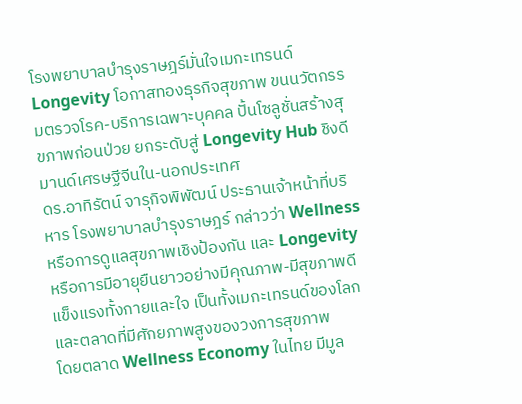โรงพยาบาลบำรุงราษฎร์มั่นใจเมกะเทรนด์ Longevity โอกาสทองธุรกิจสุขภาพ ขนนวัตกรรมตรวจโรค-บริการเฉพาะบุคคล ปั้นโซลูชั่นสร้างสุขภาพก่อนป่วย ยกระดับสู่ Longevity Hub ชิงดีมานด์เศรษฐีจีนใน-นอกประเทศ
ดร.อาทิรัตน์ จารุกิจพิพัฒน์ ประธานเจ้าหน้าที่บริหาร โรงพยาบาลบำรุงราษฎร์ กล่าวว่า Wellness หรือการดูแลสุขภาพเชิงป้องกัน และ Longevity หรือการมีอายุยืนยาวอย่างมีคุณภาพ-มีสุขภาพดี แข็งแรงทั้งกายและใจ เป็นทั้งเมกะเทรนด์ของโลก และตลาดที่มีศักยภาพสูงของวงการสุขภาพ
โดยตลาด Wellness Economy ในไทย มีมูล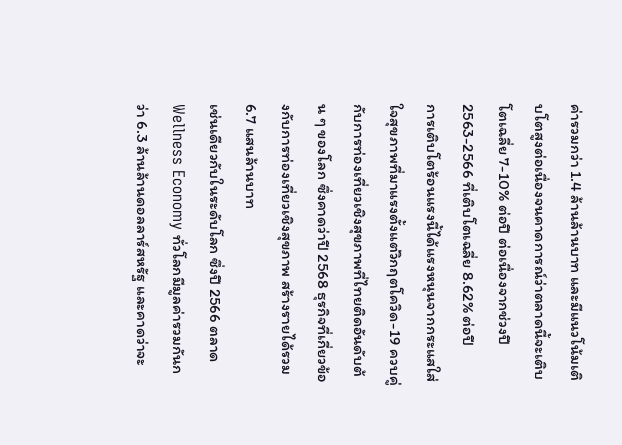ค่ารวมกว่า 1.4 ล้านล้านบาท และมีแนวโน้มเติบโตสูงต่อเนื่องจนคาดการณ์ว่าตลาดนี้จะเติบโตเฉลี่ย 7-10% ต่อปี ต่อเนื่องจากช่วงปี 2563-2566 ที่เติบโตเฉลี่ย 8.62% ต่อปี
การเติบโตร้อนแรงนี้ได้แรงหนุนจากกระแสใส่ใจสุขภาพที่มาแรงตั้งแต่วิกฤตโควิด-19 ควบคู่กับการท่องเที่ยวเชิงสุขภาพที่ไทยติดอันดับต้น ๆ ของโลก ซึ่งคาดว่าปี 2568 ธุรกิจที่เกี่ยวข้องกับการท่องเที่ยวเชิงสุขภาพ สร้างรายได้รวม 6.7 แสนล้านบาท
เช่นเดียวกับในระดับโลก ซึ่งปี 2566 ตลาด Wellness Economy ทั่วโลกมีมูลค่ารวมกันกว่า 6.3 ล้านล้านดอลลาร์สหรัฐ และคาดว่าจะ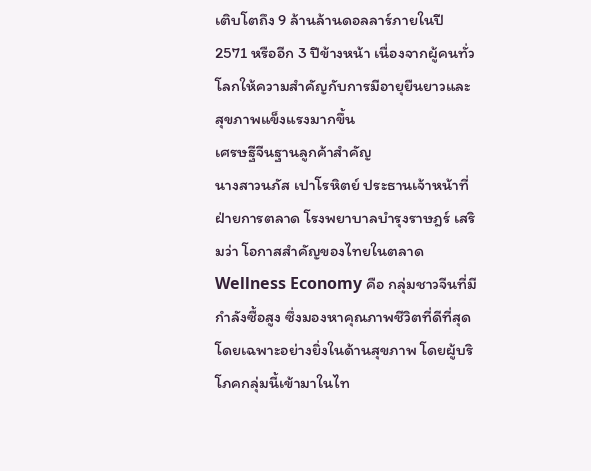เติบโตถึง 9 ล้านล้านดอลลาร์ภายในปี 2571 หรืออีก 3 ปีข้างหน้า เนื่องจากผู้คนทั่วโลกให้ความสำคัญกับการมีอายุยืนยาวและสุขภาพแข็งแรงมากขึ้น
เศรษฐีจีนฐานลูกค้าสำคัญ
นางสาวนภัส เปาโรหิตย์ ประธานเจ้าหน้าที่ฝ่ายการตลาด โรงพยาบาลบำรุงราษฎร์ เสริมว่า โอกาสสำคัญของไทยในตลาด Wellness Economy คือ กลุ่มชาวจีนที่มีกำลังซื้อสูง ซึ่งมองหาคุณภาพชีวิตที่ดีที่สุด โดยเฉพาะอย่างยิ่งในด้านสุขภาพ โดยผู้บริโภคกลุ่มนี้เข้ามาในไท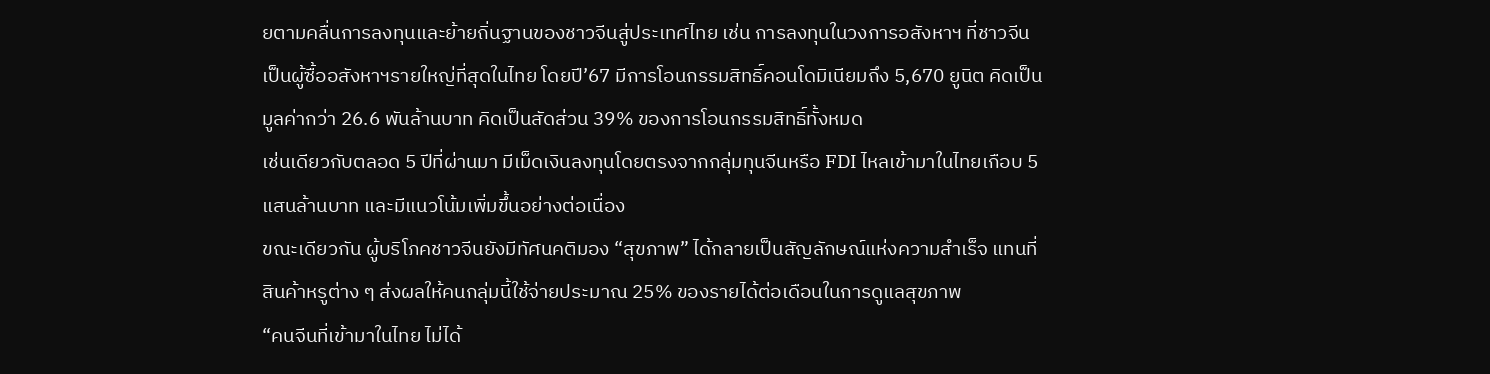ยตามคลื่นการลงทุนและย้ายถิ่นฐานของชาวจีนสู่ประเทศไทย เช่น การลงทุนในวงการอสังหาฯ ที่ชาวจีนเป็นผู้ซื้ออสังหาฯรายใหญ่ที่สุดในไทย โดยปี’67 มีการโอนกรรมสิทธิ์คอนโดมิเนียมถึง 5,670 ยูนิต คิดเป็นมูลค่ากว่า 26.6 พันล้านบาท คิดเป็นสัดส่วน 39% ของการโอนกรรมสิทธิ์ทั้งหมด
เช่นเดียวกับตลอด 5 ปีที่ผ่านมา มีเม็ดเงินลงทุนโดยตรงจากกลุ่มทุนจีนหรือ FDI ไหลเข้ามาในไทยเกือบ 5 แสนล้านบาท และมีแนวโน้มเพิ่มขึ้นอย่างต่อเนื่อง
ขณะเดียวกัน ผู้บริโภคชาวจีนยังมีทัศนคติมอง “สุขภาพ” ได้กลายเป็นสัญลักษณ์แห่งความสำเร็จ แทนที่สินค้าหรูต่าง ๆ ส่งผลให้คนกลุ่มนี้ใช้จ่ายประมาณ 25% ของรายได้ต่อเดือนในการดูแลสุขภาพ
“คนจีนที่เข้ามาในไทย ไม่ได้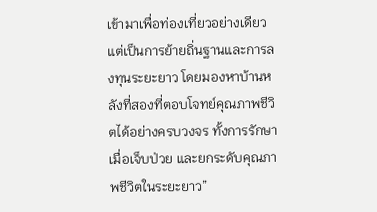เข้ามาเพื่อท่องเที่ยวอย่างเดียว แต่เป็นการย้ายถิ่นฐานและการลงทุนระยะยาว โดยมองหาบ้านหลังที่สองที่ตอบโจทย์คุณภาพชีวิตได้อย่างครบวงจร ทั้งการรักษาเมื่อเจ็บป่วย และยกระดับคุณภาพชีวิตในระยะยาว”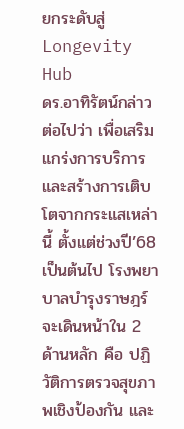ยกระดับสู่ Longevity Hub
ดร.อาทิรัตน์กล่าวต่อไปว่า เพื่อเสริมแกร่งการบริการ และสร้างการเติบโตจากกระแสเหล่านี้ ตั้งแต่ช่วงปี’68 เป็นต้นไป โรงพยาบาลบำรุงราษฎร์ จะเดินหน้าใน 2 ด้านหลัก คือ ปฏิวัติการตรวจสุขภาพเชิงป้องกัน และ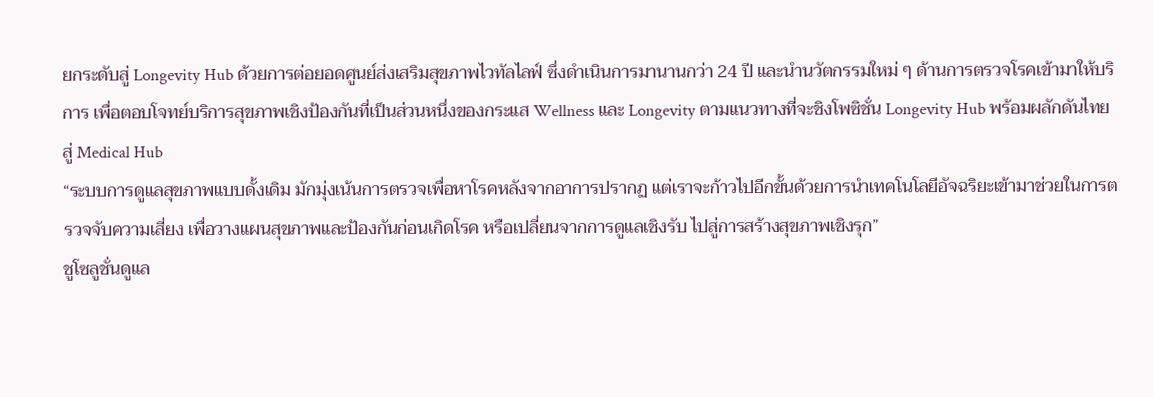ยกระดับสู่ Longevity Hub ด้วยการต่อยอดศูนย์ส่งเสริมสุขภาพไวทัลไลฟ์ ซึ่งดำเนินการมานานกว่า 24 ปี และนำนวัตกรรมใหม่ ๆ ด้านการตรวจโรคเข้ามาให้บริการ เพื่อตอบโจทย์บริการสุขภาพเชิงป้องกันที่เป็นส่วนหนึ่งของกระแส Wellness และ Longevity ตามแนวทางที่จะชิงโพซิชั่น Longevity Hub พร้อมผลักดันไทยสู่ Medical Hub
“ระบบการดูแลสุขภาพแบบดั้งเดิม มักมุ่งเน้นการตรวจเพื่อหาโรคหลังจากอาการปรากฏ แต่เราจะก้าวไปอีกขั้นด้วยการนำเทคโนโลยีอัจฉริยะเข้ามาช่วยในการตรวจจับความเสี่ยง เพื่อวางแผนสุขภาพและป้องกันก่อนเกิดโรค หรือเปลี่ยนจากการดูแลเชิงรับ ไปสู่การสร้างสุขภาพเชิงรุก”
ชูโซลูชั่นดูแล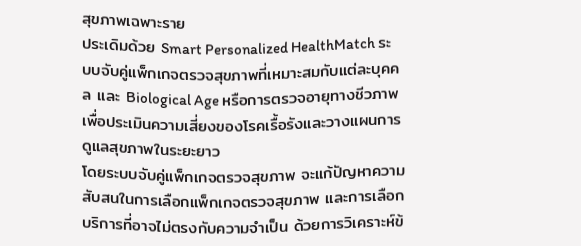สุขภาพเฉพาะราย
ประเดิมด้วย Smart Personalized HealthMatch ระบบจับคู่แพ็กเกจตรวจสุขภาพที่เหมาะสมกับแต่ละบุคคล และ Biological Age หรือการตรวจอายุทางชีวภาพเพื่อประเมินความเสี่ยงของโรคเรื้อรังและวางแผนการดูแลสุขภาพในระยะยาว
โดยระบบจับคู่แพ็กเกจตรวจสุขภาพ จะแก้ปัญหาความสับสนในการเลือกแพ็กเกจตรวจสุขภาพ และการเลือกบริการที่อาจไม่ตรงกับความจำเป็น ด้วยการวิเคราะห์ข้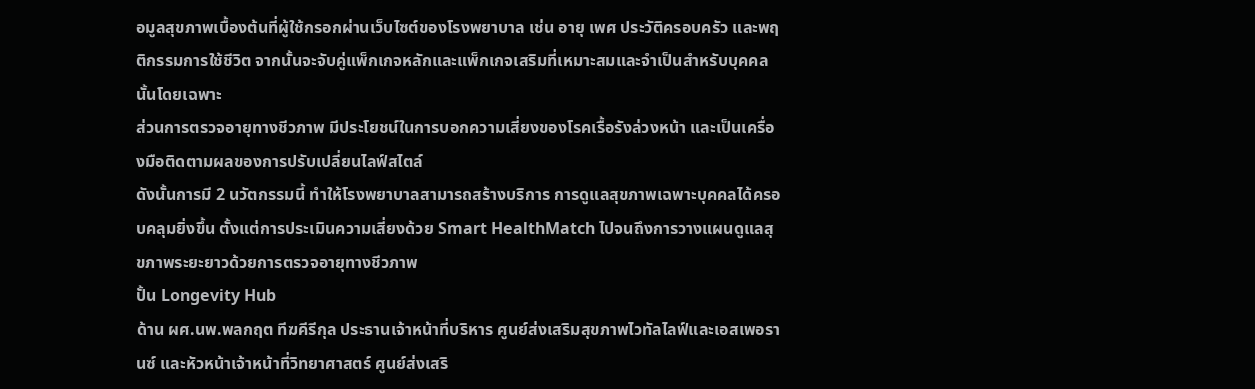อมูลสุขภาพเบื้องต้นที่ผู้ใช้กรอกผ่านเว็บไซต์ของโรงพยาบาล เช่น อายุ เพศ ประวัติครอบครัว และพฤติกรรมการใช้ชีวิต จากนั้นจะจับคู่แพ็กเกจหลักและแพ็กเกจเสริมที่เหมาะสมและจำเป็นสำหรับบุคคลนั้นโดยเฉพาะ
ส่วนการตรวจอายุทางชีวภาพ มีประโยชน์ในการบอกความเสี่ยงของโรคเรื้อรังล่วงหน้า และเป็นเครื่องมือติดตามผลของการปรับเปลี่ยนไลฟ์สไตล์
ดังนั้นการมี 2 นวัตกรรมนี้ ทำให้โรงพยาบาลสามารถสร้างบริการ การดูแลสุขภาพเฉพาะบุคคลได้ครอบคลุมยิ่งขึ้น ตั้งแต่การประเมินความเสี่ยงด้วย Smart HealthMatch ไปจนถึงการวางแผนดูแลสุขภาพระยะยาวด้วยการตรวจอายุทางชีวภาพ
ปั้น Longevity Hub
ด้าน ผศ.นพ.พลกฤต ทีฆคีรีกุล ประธานเจ้าหน้าที่บริหาร ศูนย์ส่งเสริมสุขภาพไวทัลไลฟ์และเอสเพอรานซ์ และหัวหน้าเจ้าหน้าที่วิทยาศาสตร์ ศูนย์ส่งเสริ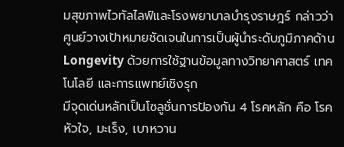มสุขภาพไวทัลไลฟ์และโรงพยาบาลบำรุงราษฎร์ กล่าวว่า ศูนย์วางเป้าหมายชัดเจนในการเป็นผู้นำระดับภูมิภาคด้าน Longevity ด้วยการใช้ฐานข้อมูลทางวิทยาศาสตร์ เทคโนโลยี และการแพทย์เชิงรุก
มีจุดเด่นหลักเป็นโซลูชั่นการป้องกัน 4 โรคหลัก คือ โรคหัวใจ, มะเร็ง, เบาหวาน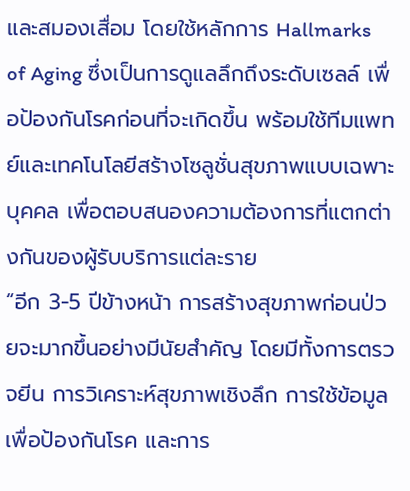และสมองเสื่อม โดยใช้หลักการ Hallmarks of Aging ซึ่งเป็นการดูแลลึกถึงระดับเซลล์ เพื่อป้องกันโรคก่อนที่จะเกิดขึ้น พร้อมใช้ทีมแพทย์และเทคโนโลยีสร้างโซลูชั่นสุขภาพแบบเฉพาะบุคคล เพื่อตอบสนองความต้องการที่แตกต่างกันของผู้รับบริการแต่ละราย
“อีก 3-5 ปีข้างหน้า การสร้างสุขภาพก่อนป่วยจะมากขึ้นอย่างมีนัยสำคัญ โดยมีทั้งการตรวจยีน การวิเคราะห์สุขภาพเชิงลึก การใช้ข้อมูลเพื่อป้องกันโรค และการ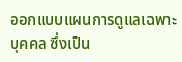ออกแบบแผนการดูแลเฉพาะบุคคล ซึ่งเป็น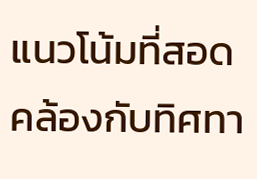แนวโน้มที่สอดคล้องกับทิศทา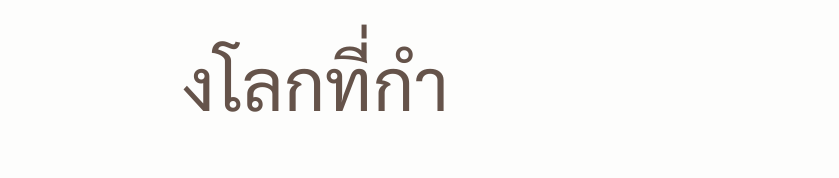งโลกที่กำ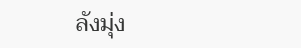ลังมุ่ง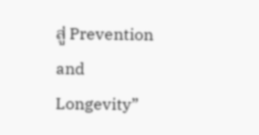สู่ Prevention and Longevity”